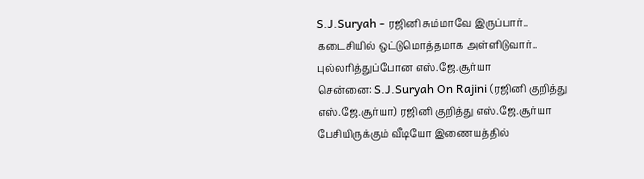S.J.Suryah - ரஜினி சும்மாவே இருப்பார்.. கடைசியில் ஒட்டுமொத்தமாக அள்ளிடுவார்.. புல்லரித்துப்போன எஸ்.ஜே.சூர்யா
சென்னை: S.J.Suryah On Rajini (ரஜினி குறித்து எஸ்.ஜே.சூர்யா) ரஜினி குறித்து எஸ்.ஜே.சூர்யா பேசியிருக்கும் வீடியோ இணையத்தில்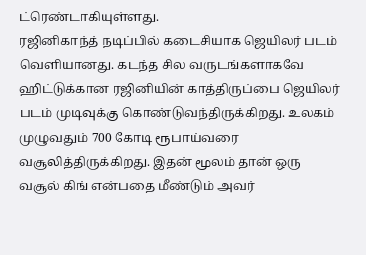ட்ரெண்டாகியுள்ளது.
ரஜினிகாந்த் நடிப்பில் கடைசியாக ஜெயிலர் படம் வெளியானது. கடந்த சில வருடங்களாகவே ஹிட்டுக்கான ரஜினியின் காத்திருப்பை ஜெயிலர் படம் முடிவுக்கு கொண்டுவந்திருக்கிறது. உலகம் முழுவதும் 700 கோடி ரூபாய்வரை வசூலித்திருக்கிறது. இதன் மூலம் தான் ஒரு வசூல் கிங் என்பதை மீண்டும் அவர்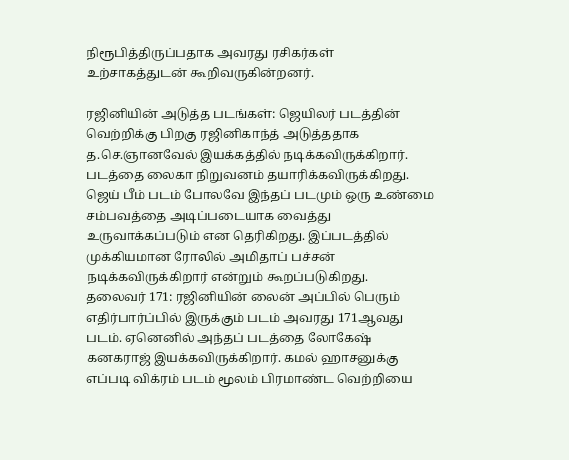நிரூபித்திருப்பதாக அவரது ரசிகர்கள் உற்சாகத்துடன் கூறிவருகின்றனர்.

ரஜினியின் அடுத்த படங்கள்: ஜெயிலர் படத்தின் வெற்றிக்கு பிறகு ரஜினிகாந்த் அடுத்ததாக த.செ.ஞானவேல் இயக்கத்தில் நடிக்கவிருக்கிறார். படத்தை லைகா நிறுவனம் தயாரிக்கவிருக்கிறது. ஜெய் பீம் படம் போலவே இந்தப் படமும் ஒரு உண்மை சம்பவத்தை அடிப்படையாக வைத்து உருவாக்கப்படும் என தெரிகிறது. இப்படத்தில் முக்கியமான ரோலில் அமிதாப் பச்சன் நடிக்கவிருக்கிறார் என்றும் கூறப்படுகிறது.
தலைவர் 171: ரஜினியின் லைன் அப்பில் பெரும் எதிர்பார்ப்பில் இருக்கும் படம் அவரது 171ஆவது படம். ஏனெனில் அந்தப் படத்தை லோகேஷ் கனகராஜ் இயக்கவிருக்கிறார். கமல் ஹாசனுக்கு எப்படி விக்ரம் படம் மூலம் பிரமாண்ட வெற்றியை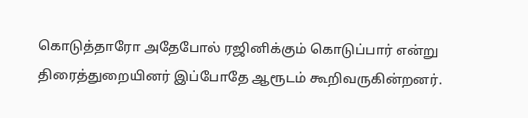கொடுத்தாரோ அதேபோல் ரஜினிக்கும் கொடுப்பார் என்று திரைத்துறையினர் இப்போதே ஆரூடம் கூறிவருகின்றனர்.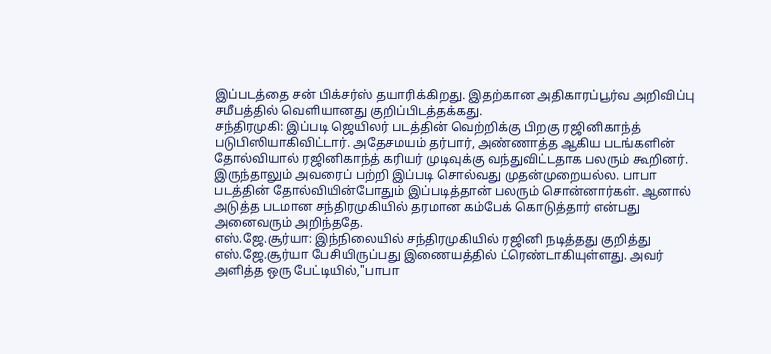இப்படத்தை சன் பிக்சர்ஸ் தயாரிக்கிறது. இதற்கான அதிகாரப்பூர்வ அறிவிப்பு சமீபத்தில் வெளியானது குறிப்பிடத்தக்கது.
சந்திரமுகி: இப்படி ஜெயிலர் படத்தின் வெற்றிக்கு பிறகு ரஜினிகாந்த் படுபிஸியாகிவிட்டார். அதேசமயம் தர்பார், அண்ணாத்த ஆகிய படங்களின் தோல்வியால் ரஜினிகாந்த் கரியர் முடிவுக்கு வந்துவிட்டதாக பலரும் கூறினர். இருந்தாலும் அவரைப் பற்றி இப்படி சொல்வது முதன்முறையல்ல. பாபா படத்தின் தோல்வியின்போதும் இப்படித்தான் பலரும் சொன்னார்கள். ஆனால் அடுத்த படமான சந்திரமுகியில் தரமான கம்பேக் கொடுத்தார் என்பது அனைவரும் அறிந்ததே.
எஸ்.ஜே.சூர்யா: இந்நிலையில் சந்திரமுகியில் ரஜினி நடித்தது குறித்து எஸ்.ஜே.சூர்யா பேசியிருப்பது இணையத்தில் ட்ரெண்டாகியுள்ளது. அவர் அளித்த ஒரு பேட்டியில்,"பாபா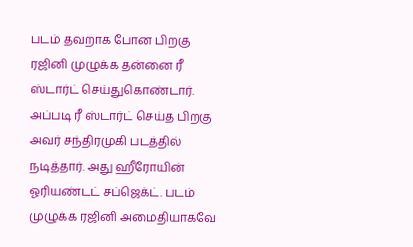படம் தவறாக போன பிறகு ரஜினி முழுக்க தன்னை ரீ ஸ்டார்ட் செய்துகொண்டார். அப்படி ரீ ஸ்டார்ட் செய்த பிறகு அவர் சந்திரமுகி படத்தில் நடித்தார். அது ஹீரோயின் ஓரியண்டட் சப்ஜெக்ட். படம் முழுக்க ரஜினி அமைதியாகவே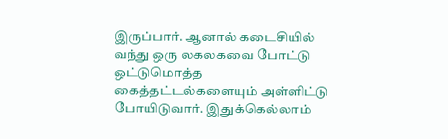இருப்பார். ஆனால் கடைசியில் வந்து ஒரு லகலகவை போட்டு ஒட்டுமொத்த கைத்தட்டல்களையும் அள்ளிட்டு போயிடுவார். இதுக்கெல்லாம்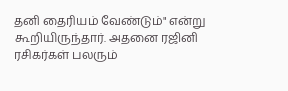தனி தைரியம் வேண்டும்" என்று கூறியிருந்தார். அதனை ரஜினி ரசிகர்கள் பலரும்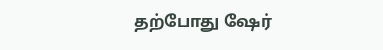தற்போது ஷேர்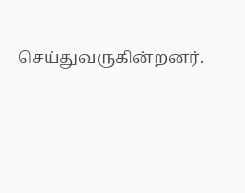செய்துவருகின்றனர்.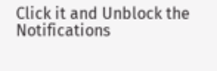Click it and Unblock the Notifications